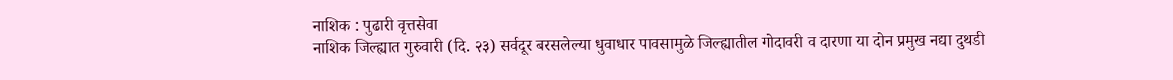नाशिक : पुढारी वृत्तसेवा
नाशिक जिल्ह्यात गुरुवारी (दि. २३) सर्वदूर बरसलेल्या धुवाधार पावसामुळे जिल्ह्यातील गोदावरी व दारणा या दोन प्रमुख नद्या दुथडी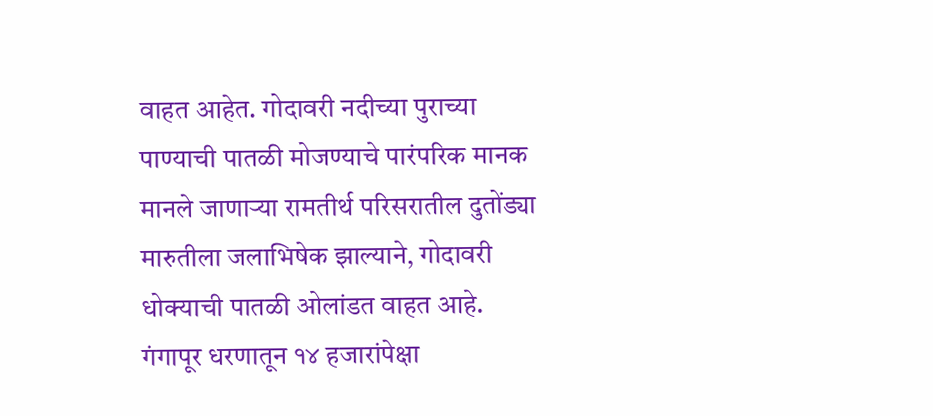वाहत आहेत. गोदावरी नदीच्या पुराच्या पाण्याची पातळी मोजण्याचे पारंपरिक मानक मानले जाणाऱ्या रामतीर्थ परिसरातील दुतोंड्या मारुतीला जलाभिषेक झाल्याने, गोदावरी धोक्याची पातळी ओलांडत वाहत आहे.
गंगापूर धरणातून १४ हजारांपेक्षा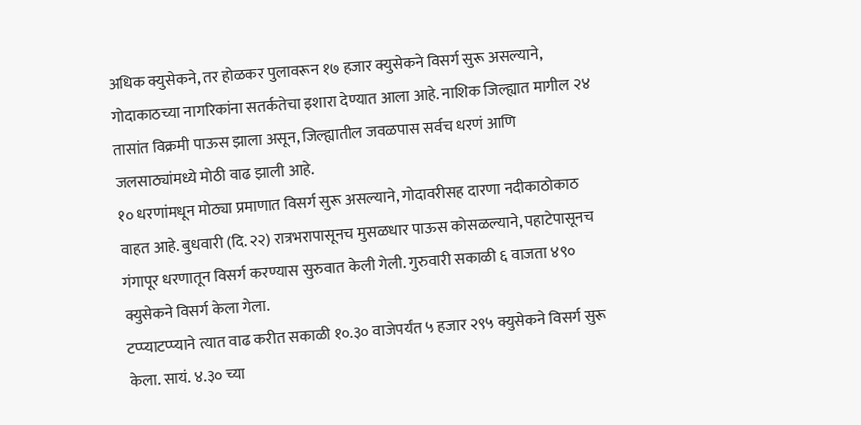अधिक क्युसेकने, तर होळकर पुलावरून १७ हजार क्युसेकने विसर्ग सुरू असल्याने, गोदाकाठच्या नागरिकांना सतर्कतेचा इशारा देण्यात आला आहे. नाशिक जिल्ह्यात मागील २४ तासांत विक्रमी पाऊस झाला असून, जिल्ह्यातील जवळपास सर्वच धरणं आणि जलसाठ्यांमध्ये मोठी वाढ झाली आहे.
१० धरणांमधून मोठ्या प्रमाणात विसर्ग सुरू असल्याने, गोदावरीसह दारणा नदीकाठोकाठ वाहत आहे. बुधवारी (दि. २२) रात्रभरापासूनच मुसळधार पाऊस कोसळल्याने, पहाटेपासूनच गंगापूर धरणातून विसर्ग करण्यास सुरुवात केली गेली. गुरुवारी सकाळी ६ वाजता ४९० क्युसेकने विसर्ग केला गेला.
टप्प्याटप्प्याने त्यात वाढ करीत सकाळी १०.३० वाजेपर्यंत ५ हजार २९५ क्युसेकने विसर्ग सुरू केला. सायं. ४.३० च्या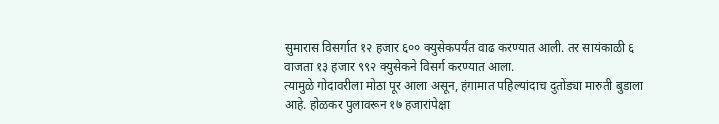सुमारास विसर्गात १२ हजार ६०० क्युसेकपर्यंत वाढ करण्यात आली. तर सायंकाळी ६ वाजता १३ हजार ९९२ क्युसेकने विसर्ग करण्यात आला.
त्यामुळे गोदावरीला मोठा पूर आला असून, हंगामात पहिल्यांदाच दुतोंड्या मारुती बुडाला आहे. होळकर पुलावरून १७ हजारांपेक्षा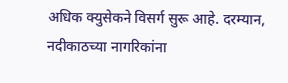अधिक क्युसेकने विसर्ग सुरू आहे. दरम्यान, नदीकाठच्या नागरिकांना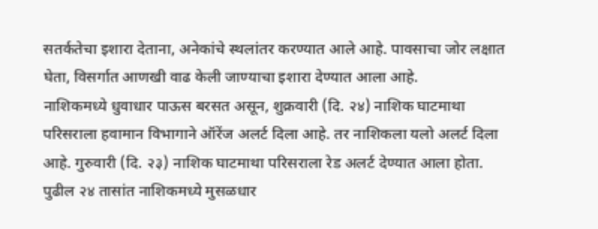सतर्कतेचा इशारा देताना, अनेकांचे स्थलांतर करण्यात आले आहे. पावसाचा जोर लक्षात घेता, विसर्गात आणखी वाढ केली जाण्याचा इशारा देण्यात आला आहे.
नाशिकमध्ये धुवाधार पाऊस बरसत असून, शुक्रवारी (दि. २४) नाशिक घाटमाथा परिसराला हवामान विभागाने ऑरेंज अलर्ट दिला आहे. तर नाशिकला यलो अलर्ट दिला आहे. गुरुवारी (दि. २३) नाशिक घाटमाथा परिसराला रेड अलर्ट देण्यात आला होता. पुढील २४ तासांत नाशिकमध्ये मुसळधार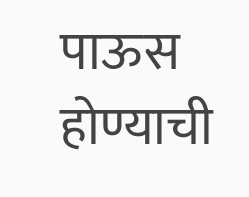पाऊस होण्याची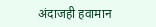अंदाजही हवामान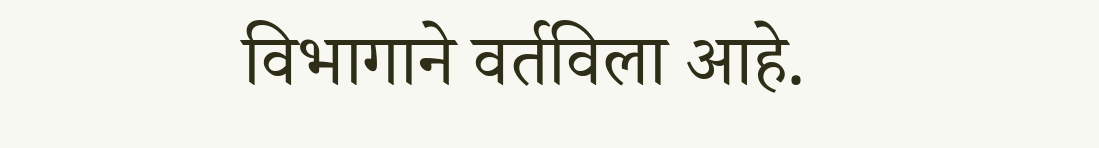विभागाने वर्तविला आहे.